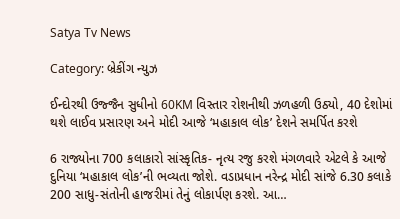Satya Tv News

Category: બ્રેકીંગ ન્યુઝ

ઈન્દોરથી ઉજ્જૈન સુધીનો 60KM વિસ્તાર રોશનીથી ઝળહળી ઉઠ્યો, 40 દેશોમાં થશે લાઈવ પ્રસારણ અને મોદી આજે ‘મહાકાલ લોક’ દેશને સમર્પિત કરશે

6 રાજ્યોના 700 કલાકારો સાંસ્કૃતિક- નૃત્ય રજુ કરશે મંગળવારે એટલે કે આજે દુનિયા ‘મહાકાલ લોક’ની ભવ્યતા જોશે. વડાપ્રધાન નરેન્દ્ર મોદી સાંજે 6.30 કલાકે 200 સાધુ-સંતોની હાજરીમાં તેનું લોકાર્પણ કરશે. આ…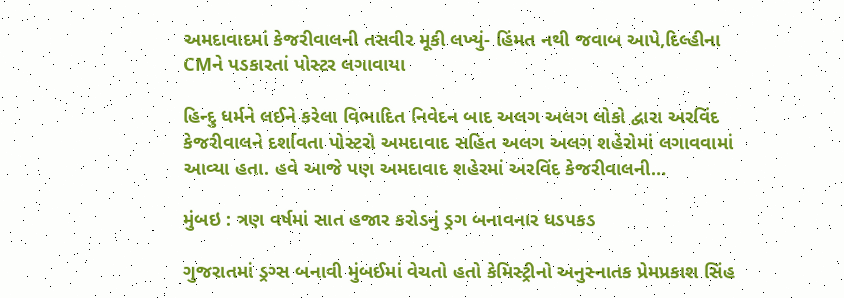અમદાવાદમાં કેજરીવાલની તસવીર મૂકી લખ્યું- હિંમત નથી જવાબ આપે,દિલ્હીના CMને પડકારતાં પોસ્ટર લગાવાયા

હિન્દુ ધર્મને લઈને કરેલા વિભાદિત નિવેદન બાદ અલગ અલગ લોકો દ્વારા અરવિંદ કેજરીવાલને દર્શાવતા પોસ્ટરો અમદાવાદ સહિત અલગ અલગ શહેરોમાં લગાવવામાં આવ્યા હતા. હવે આજે પણ અમદાવાદ શહેરમાં અરવિંદ કેજરીવાલની…

મુંબઇ : ત્રણ વર્ષમાં સાત હજાર કરોડનું ડ્રગ બનાવનાર ધડપકડ

ગુજરાતમાં ડ્રગ્સ બનાવી મુંબઈમાં વેચતો હતો કેમિસ્ટ્રીનો અનુસ્નાતક પ્રેમપ્રકાશ સિંહ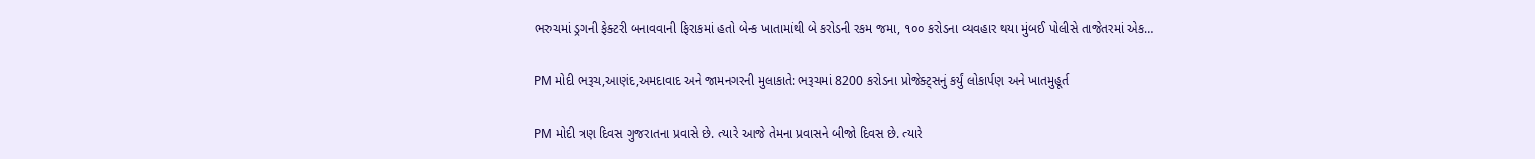ભરુચમાં ડ્રગની ફેક્ટરી બનાવવાની ફિરાકમાં હતો બેન્ક ખાતામાંથી બે કરોડની રકમ જમા, ૧૦૦ કરોડના વ્યવહાર થયા મુંબઈ પોલીસે તાજેતરમાં એક…

PM મોદી ભરૂચ,આણંદ,અમદાવાદ અને જામનગરની મુલાકાતે: ભરૂચમાં 8200 કરોડના પ્રોજેક્ટ્સનું કર્યું લોકાર્પણ અને ખાતમુહૂર્ત

PM મોદી ત્રણ દિવસ ગુજરાતના પ્રવાસે છે. ત્યારે આજે તેમના પ્રવાસને બીજો દિવસ છે. ત્યારે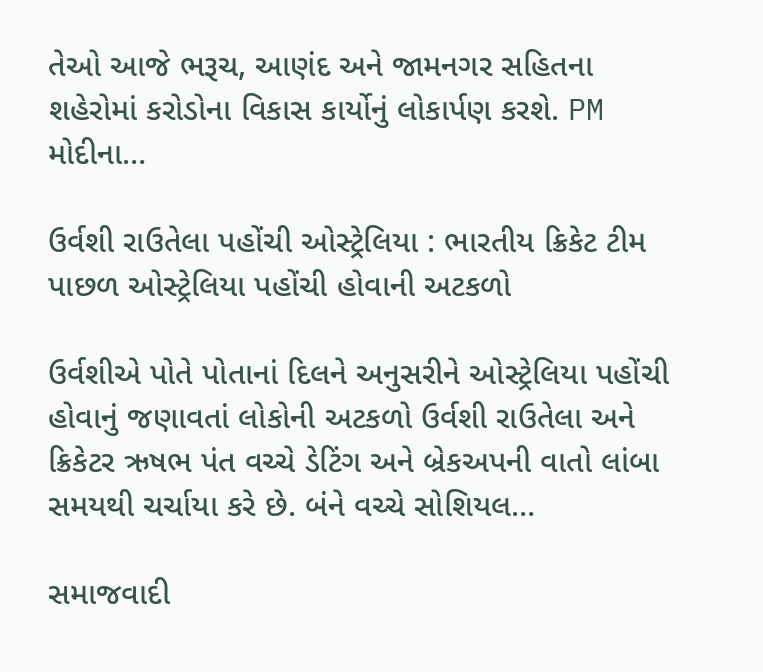તેઓ આજે ભરૂચ, આણંદ અને જામનગર સહિતના શહેરોમાં કરોડોના વિકાસ કાર્યોનું લોકાર્પણ કરશે. PM મોદીના…

ઉર્વશી રાઉતેલા પહોંચી ઓસ્ટ્રેલિયા : ભારતીય ક્રિકેટ ટીમ પાછળ ઓસ્ટ્રેલિયા પહોંચી હોવાની અટકળો

ઉર્વશીએ પોતે પોતાનાં દિલને અનુસરીને ઓસ્ટ્રેલિયા પહોંચી હોવાનું જણાવતાં લોકોની અટકળો ઉર્વશી રાઉતેલા અને ક્રિકેટર ઋષભ પંત વચ્ચે ડેટિંગ અને બ્રેકઅપની વાતો લાંબા સમયથી ચર્ચાયા કરે છે. બંને વચ્ચે સોશિયલ…

સમાજવાદી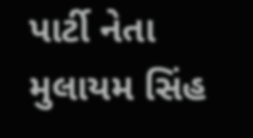પાર્ટી નેતા મુલાયમ સિંહ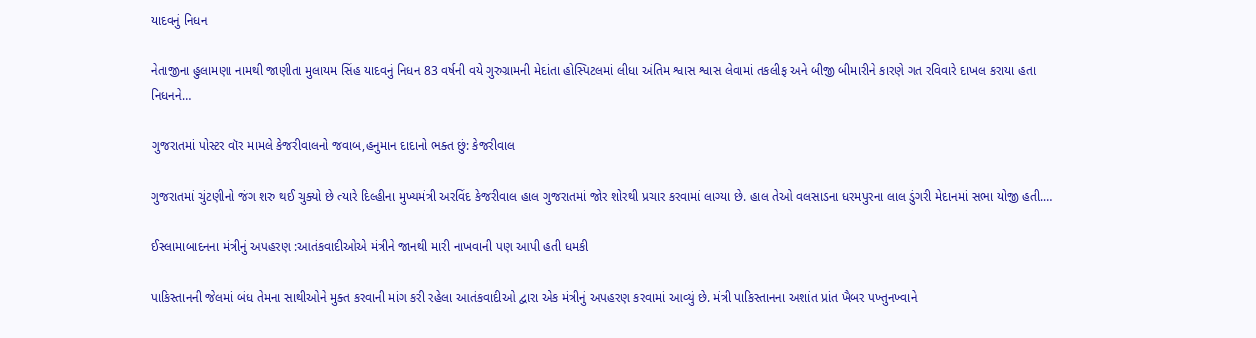યાદવનું નિધન

નેતાજીના હુલામણા નામથી જાણીતા મુલાયમ સિંહ યાદવનું નિધન 83 વર્ષની વયે ગુરુગ્રામની મેદાંતા હોસ્પિટલમાં લીધા અંતિમ શ્વાસ શ્વાસ લેવામાં તકલીફ અને બીજી બીમારીને કારણે ગત રવિવારે દાખલ કરાયા હતા નિધનને…

ગુજરાતમાં પોસ્ટર વૉર મામલે કેજરીવાલનો જવાબ,હનુમાન દાદાનો ભક્ત છું: કેજરીવાલ

ગુજરાતમાં ચુંટણીનો જંગ શરુ થઈ ચુક્યો છે ત્યારે દિલ્હીના મુખ્યમંત્રી અરવિંદ કેજરીવાલ હાલ ગુજરાતમાં જોર શોરથી પ્રચાર કરવામાં લાગ્યા છે. હાલ તેઓ વલસાડના ધરમપુરના લાલ ડુંગરી મેદાનમાં સભા યોજી હતી.…

ઈસ્લામાબાદનના મંત્રીનું અપહરણ :આતંકવાદીઓએ મંત્રીને જાનથી મારી નાખવાની પણ આપી હતી ધમકી

પાકિસ્તાનની જેલમાં બંધ તેમના સાથીઓને મુક્ત કરવાની માંગ કરી રહેલા આતંકવાદીઓ દ્વારા એક મંત્રીનું અપહરણ કરવામાં આવ્યું છે. મંત્રી પાકિસ્તાનના અશાંત પ્રાંત ખૈબર પખ્તુનખ્વાને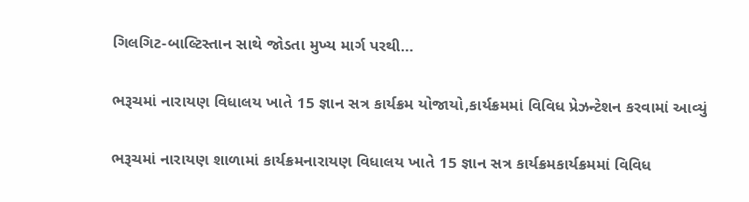ગિલગિટ-બાલ્ટિસ્તાન સાથે જોડતા મુખ્ય માર્ગ પરથી…

ભરૂચમાં નારાયણ વિધાલય ખાતે 15 જ્ઞાન સત્ર કાર્યક્રમ યોજાયો,કાર્યક્રમમાં વિવિધ પ્રેઝન્ટેશન કરવામાં આવ્યું

ભરૂચમાં નારાયણ શાળામાં કાર્યક્રમનારાયણ વિધાલય ખાતે 15 જ્ઞાન સત્ર કાર્યક્રમકાર્યક્રમમાં વિવિધ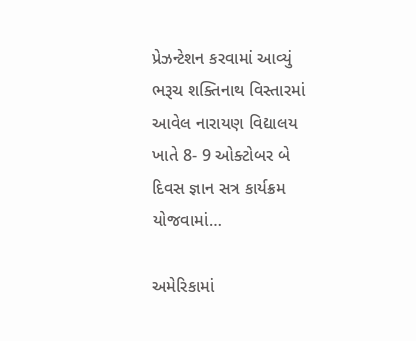પ્રેઝન્ટેશન કરવામાં આવ્યું ભરૂચ શક્તિનાથ વિસ્તારમાં આવેલ નારાયણ વિદ્યાલય ખાતે 8- 9 ઓક્ટોબર બે દિવસ જ્ઞાન સત્ર કાર્યક્રમ યોજવામાં…

અમેરિકામાં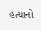હત્યાનો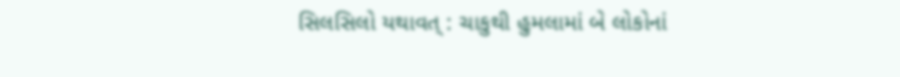સિલસિલો યથાવત્ : ચાકુથી હુમલામાં બે લોકોનાં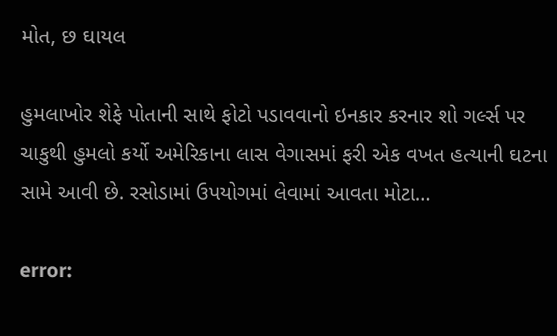મોત, છ ઘાયલ

હુમલાખોર શેફે પોતાની સાથે ફોટો પડાવવાનો ઇનકાર કરનાર શો ગર્લ્સ પર ચાકુથી હુમલો કર્યો અમેરિકાના લાસ વેગાસમાં ફરી એક વખત હત્યાની ઘટના સામે આવી છે. રસોડામાં ઉપયોગમાં લેવામાં આવતા મોટા…

error: